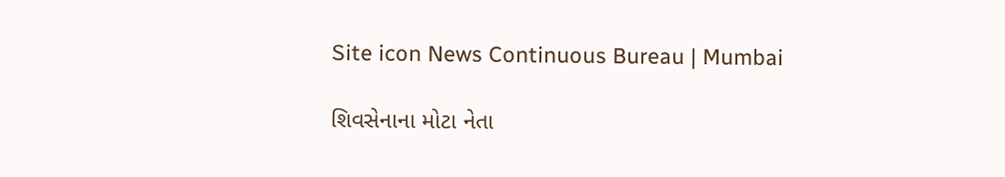Site icon News Continuous Bureau | Mumbai

શિવસેનાના મોટા નેતા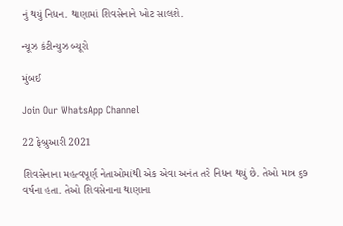નું થયું નિધન. થાણામાં શિવસેનાને ખોટ સાલશે.

ન્યૂઝ કંટીન્યુઝ બ્યૂરો

મુંબઈ

Join Our WhatsApp Channel

22 ફેબ્રુઆરી 2021

શિવસેનાના મહત્વપૂર્ણ નેતાઓમાંથી એક એવા અનંત તરે નિધન થયું છે. તેઓ માત્ર ૬૭ વર્ષના હતા. તેઓ શિવસેનાના થાણાના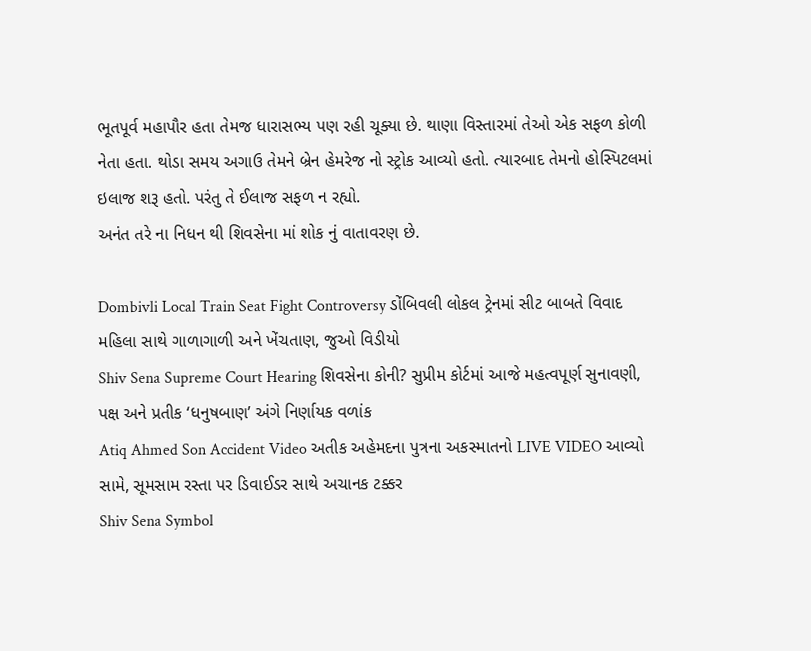ભૂતપૂર્વ મહાપૌર હતા તેમજ ધારાસભ્ય પણ રહી ચૂક્યા છે. થાણા વિસ્તારમાં તેઓ એક સફળ કોળી નેતા હતા. થોડા સમય અગાઉ તેમને બ્રેન હેમરેજ નો સ્ટ્રોક આવ્યો હતો. ત્યારબાદ તેમનો હોસ્પિટલમાં ઇલાજ શરૂ હતો. પરંતુ તે ઈલાજ સફળ ન રહ્યો.
અનંત તરે ના નિધન થી શિવસેના માં શોક નું વાતાવરણ છે.

Dombivli Local Train Seat Fight Controversy ડોંબિવલી લોકલ ટ્રેનમાં સીટ બાબતે વિવાદ મહિલા સાથે ગાળાગાળી અને ખેંચતાણ, જુઓ વિડીયો
Shiv Sena Supreme Court Hearing શિવસેના કોની? સુપ્રીમ કોર્ટમાં આજે મહત્વપૂર્ણ સુનાવણી, પક્ષ અને પ્રતીક ‘ધનુષબાણ’ અંગે નિર્ણાયક વળાંક
Atiq Ahmed Son Accident Video અતીક અહેમદના પુત્રના અકસ્માતનો LIVE VIDEO આવ્યો સામે, સૂમસામ રસ્તા પર ડિવાઈડર સાથે અચાનક ટક્કર
Shiv Sena Symbol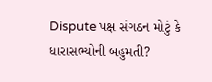Dispute પક્ષ સંગઠન મોટું કે ધારાસભ્યોની બહુમતી?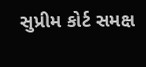સુપ્રીમ કોર્ટ સમક્ષ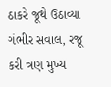ઠાકરે જૂથે ઉઠાવ્યા ગંભીર સવાલ, રજૂ કરી ત્રણ મુખ્ય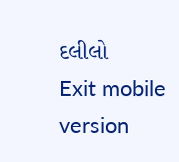દલીલો
Exit mobile version